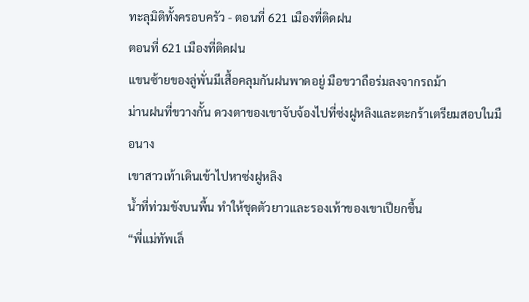ทะลุมิติทั้งครอบครัว - ตอนที่ 621 เมืองที่ติดฝน
ตอนที่ 621 เมืองที่ติดฝน
แขนซ้ายของลู่พั่นมีเสื้อคลุมกันฝนพาดอยู่ มือขวาถือร่มลงจากรถม้า
ม่านฝนที่ขวางกั้น ดวงตาของเขาจับจ้องไปที่ซ่งฝูหลิงและตะกร้าเตรียมสอบในมือนาง
เขาสาวเท้าเดินเข้าไปหาซ่งฝูหลิง
น้ำที่ท่วมขังบนพื้น ทำให้ชุดตัวยาวและรองเท้าของเขาเปียกชื้น
“พี่แม่ทัพเล็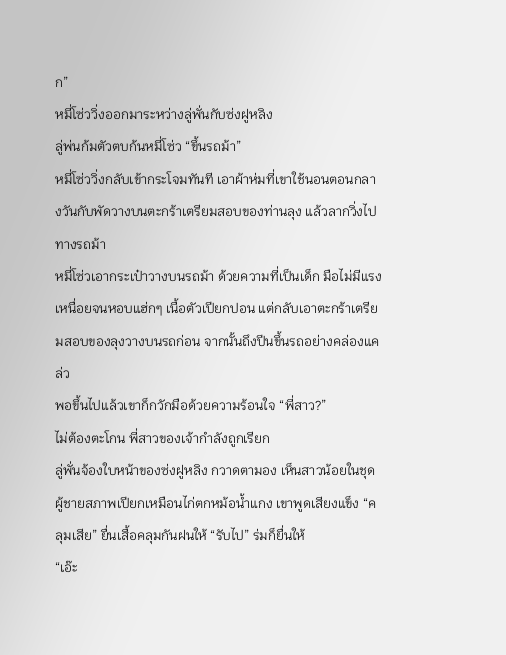ก”
หมี่โซ่ววิ่งออกมาระหว่างลู่พั่นกับซ่งฝูหลิง
ลู่พ่นก้มตัวตบก้นหมี่โซ่ว “ขึ้นรถม้า”
หมี่โซ่ววิ่งกลับเข้ากระโจมทันที เอาผ้าห่มที่เขาใช้นอนตอนกลางวันกับพัดวางบนตะกร้าเตรียมสอบของท่านลุง แล้วลากวิ่งไปทางรถม้า
หมี่โซ่วเอากระเป๋าวางบนรถม้า ด้วยความที่เป็นเด็ก มือไม่มีแรง เหนื่อยจนหอบแฮ่กๆ เนื้อตัวเปียกปอน แต่กลับเอาตะกร้าเตรียมสอบของลุงวางบนรถก่อน จากนั้นถึงปีนขึ้นรถอย่างคล่องแคล่ว
พอขึ้นไปแล้วเขาก็กวักมือด้วยความร้อนใจ “พี่สาว?”
ไม่ต้องตะโกน พี่สาวของเจ้ากำลังถูกเรียก
ลู่พั่นจ้องใบหน้าของซ่งฝูหลิง กวาดตามอง เห็นสาวน้อยในชุดผู้ชายสภาพเปียกเหมือนไก่ตกหม้อน้ำแกง เขาพูดเสียงแข็ง “คลุมเสีย” ยื่นเสื้อคลุมกันฝนให้ “รับไป” ร่มก็ยื่นให้
“เอ๊ะ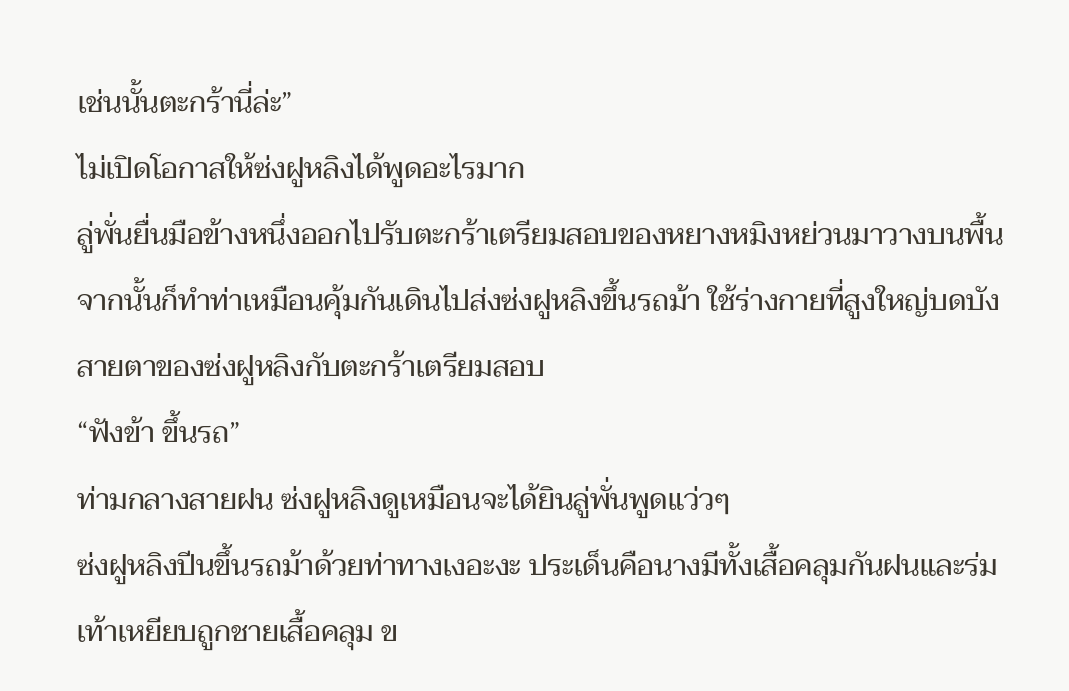เช่นนั้นตะกร้านี่ล่ะ”
ไม่เปิดโอกาสให้ซ่งฝูหลิงได้พูดอะไรมาก
ลู่พั่นยื่นมือข้างหนึ่งออกไปรับตะกร้าเตรียมสอบของหยางหมิงหย่วนมาวางบนพื้น จากนั้นก็ทำท่าเหมือนคุ้มกันเดินไปส่งซ่งฝูหลิงขึ้นรถม้า ใช้ร่างกายที่สูงใหญ่บดบังสายตาของซ่งฝูหลิงกับตะกร้าเตรียมสอบ
“ฟังข้า ขึ้นรถ”
ท่ามกลางสายฝน ซ่งฝูหลิงดูเหมือนจะได้ยินลู่พั่นพูดแว่วๆ
ซ่งฝูหลิงปีนขึ้นรถม้าด้วยท่าทางเงอะงะ ประเด็นคือนางมีทั้งเสื้อคลุมกันฝนและร่ม เท้าเหยียบถูกชายเสื้อคลุม ข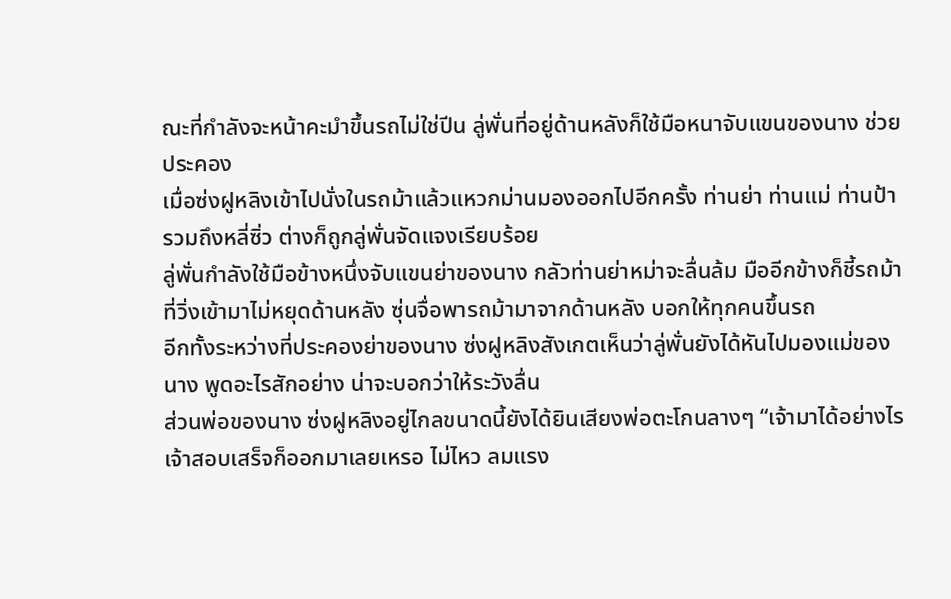ณะที่กำลังจะหน้าคะมำขึ้นรถไม่ใช่ปีน ลู่พั่นที่อยู่ด้านหลังก็ใช้มือหนาจับแขนของนาง ช่วยประคอง
เมื่อซ่งฝูหลิงเข้าไปนั่งในรถม้าแล้วแหวกม่านมองออกไปอีกครั้ง ท่านย่า ท่านแม่ ท่านป้า รวมถึงหลี่ซิ่ว ต่างก็ถูกลู่พั่นจัดแจงเรียบร้อย
ลู่พั่นกำลังใช้มือข้างหนึ่งจับแขนย่าของนาง กลัวท่านย่าหม่าจะลื่นล้ม มืออีกข้างก็ชี้รถม้าที่วิ่งเข้ามาไม่หยุดด้านหลัง ซุ่นจื่อพารถม้ามาจากด้านหลัง บอกให้ทุกคนขึ้นรถ
อีกทั้งระหว่างที่ประคองย่าของนาง ซ่งฝูหลิงสังเกตเห็นว่าลู่พั่นยังได้หันไปมองแม่ของนาง พูดอะไรสักอย่าง น่าจะบอกว่าให้ระวังลื่น
ส่วนพ่อของนาง ซ่งฝูหลิงอยู่ไกลขนาดนี้ยังได้ยินเสียงพ่อตะโกนลางๆ “เจ้ามาได้อย่างไร เจ้าสอบเสร็จก็ออกมาเลยเหรอ ไม่ไหว ลมแรง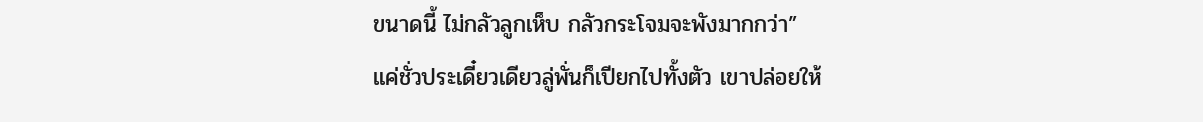ขนาดนี้ ไม่กลัวลูกเห็บ กลัวกระโจมจะพังมากกว่า”
แค่ชั่วประเดี๋ยวเดียวลู่พั่นก็เปียกไปทั้งตัว เขาปล่อยให้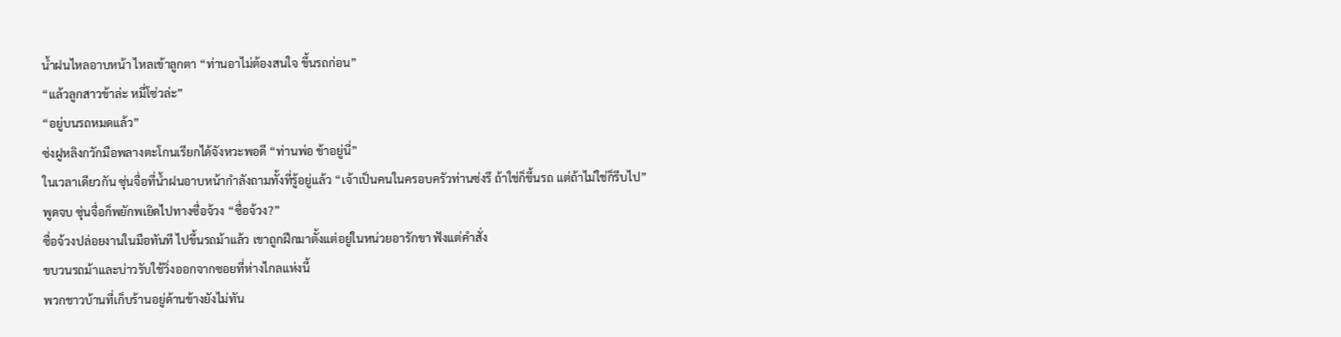น้ำฝนไหลอาบหน้า ไหลเข้าลูกตา “ท่านอาไม่ต้องสนใจ ขึ้นรถก่อน”
“แล้วลูกสาวข้าล่ะ หมี่โซ่วล่ะ”
“อยู่บนรถหมดแล้ว”
ซ่งฝูหลิงกวักมือพลางตะโกนเรียกได้จังหวะพอดี “ท่านพ่อ ข้าอยู่นี่”
ในเวลาเดียวกัน ซุ่นจื่อที่น้ำฝนอาบหน้ากำลังถามทั้งที่รู้อยู่แล้ว “เจ้าเป็นคนในครอบครัวท่านซ่งรึ ถ้าใช่ก็ขึ้นรถ แต่ถ้าไม่ใช่ก็รีบไป”
พูดจบ ซุ่นจื่อก็พยักพเยิดไปทางซื่อจ้วง “ซื่อจ้วง?”
ซื่อจ้วงปล่อยงานในมือทันที ไปขึ้นรถม้าแล้ว เขาถูกฝึกมาตั้งแต่อยู่ในหน่วยอารักขา ฟังแต่คำสั่ง
ขบวนรถม้าและบ่าวรับใช้วิ่งออกจากซอยที่ห่างไกลแห่งนี้
พวกชาวบ้านที่เก็บร้านอยู่ด้านข้างยังไม่ทัน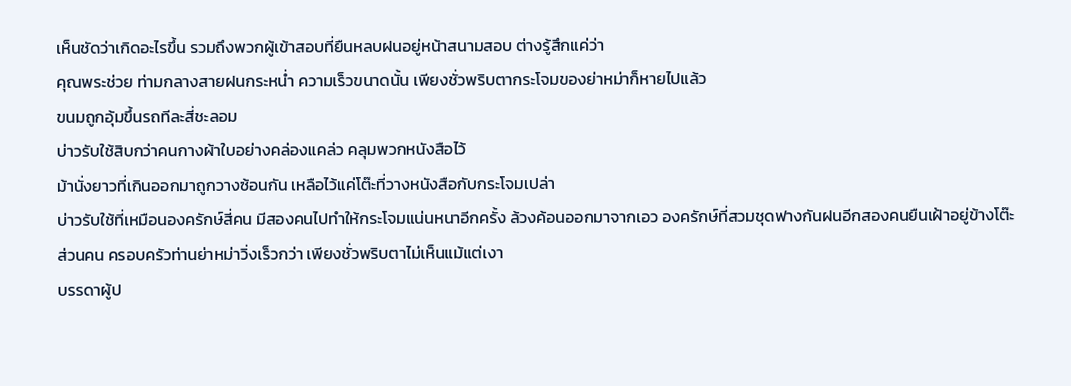เห็นชัดว่าเกิดอะไรขึ้น รวมถึงพวกผู้เข้าสอบที่ยืนหลบฝนอยู่หน้าสนามสอบ ต่างรู้สึกแค่ว่า
คุณพระช่วย ท่ามกลางสายฝนกระหน่ำ ความเร็วขนาดนั้น เพียงชั่วพริบตากระโจมของย่าหม่าก็หายไปแล้ว
ขนมถูกอุ้มขึ้นรถทีละสี่ชะลอม
บ่าวรับใช้สิบกว่าคนกางผ้าใบอย่างคล่องแคล่ว คลุมพวกหนังสือไว้
ม้านั่งยาวที่เกินออกมาถูกวางซ้อนกัน เหลือไว้แค่โต๊ะที่วางหนังสือกับกระโจมเปล่า
บ่าวรับใช้ที่เหมือนองครักษ์สี่คน มีสองคนไปทำให้กระโจมแน่นหนาอีกครั้ง ล้วงค้อนออกมาจากเอว องครักษ์ที่สวมชุดฟางกันฝนอีกสองคนยืนเฝ้าอยู่ข้างโต๊ะ
ส่วนคน ครอบครัวท่านย่าหม่าวิ่งเร็วกว่า เพียงชั่วพริบตาไม่เห็นแม้แต่เงา
บรรดาผู้ป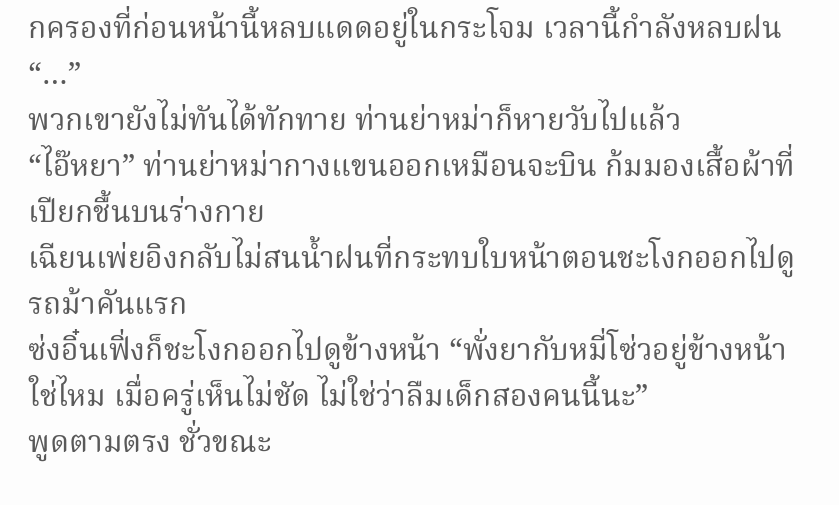กครองที่ก่อนหน้านี้หลบแดดอยู่ในกระโจม เวลานี้กำลังหลบฝน “…”
พวกเขายังไม่ทันได้ทักทาย ท่านย่าหม่าก็หายวับไปแล้ว
“ไอ๊หยา” ท่านย่าหม่ากางแขนออกเหมือนจะบิน ก้มมองเสื้อผ้าที่เปียกชื้นบนร่างกาย
เฉียนเพ่ยอิงกลับไม่สนน้ำฝนที่กระทบใบหน้าตอนชะโงกออกไปดูรถม้าคันแรก
ซ่งอิ๋นเฟิ่งก็ชะโงกออกไปดูข้างหน้า “พั่งยากับหมี่โซ่วอยู่ข้างหน้าใช่ไหม เมื่อครู่เห็นไม่ชัด ไม่ใช่ว่าลืมเด็กสองคนนี้นะ”
พูดตามตรง ชั่วขณะ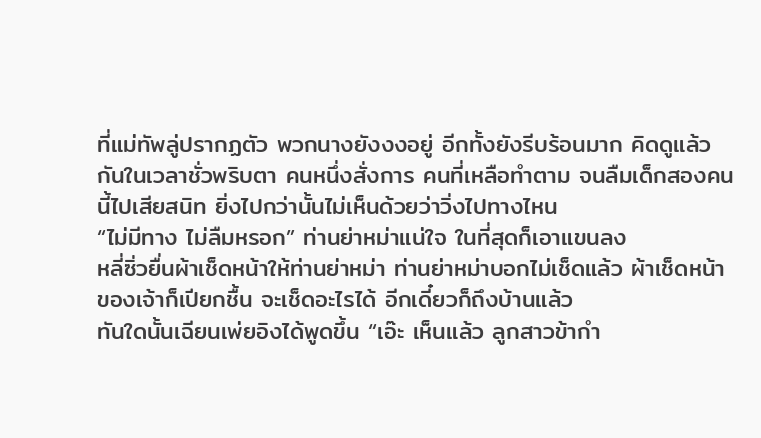ที่แม่ทัพลู่ปรากฏตัว พวกนางยังงงอยู่ อีกทั้งยังรีบร้อนมาก คิดดูแล้วกันในเวลาชั่วพริบตา คนหนึ่งสั่งการ คนที่เหลือทำตาม จนลืมเด็กสองคนนี้ไปเสียสนิท ยิ่งไปกว่านั้นไม่เห็นด้วยว่าวิ่งไปทางไหน
“ไม่มีทาง ไม่ลืมหรอก” ท่านย่าหม่าแน่ใจ ในที่สุดก็เอาแขนลง
หลี่ซิ่วยื่นผ้าเช็ดหน้าให้ท่านย่าหม่า ท่านย่าหม่าบอกไม่เช็ดแล้ว ผ้าเช็ดหน้าของเจ้าก็เปียกชื้น จะเช็ดอะไรได้ อีกเดี๋ยวก็ถึงบ้านแล้ว
ทันใดนั้นเฉียนเพ่ยอิงได้พูดขึ้น “เอ๊ะ เห็นแล้ว ลูกสาวข้ากำ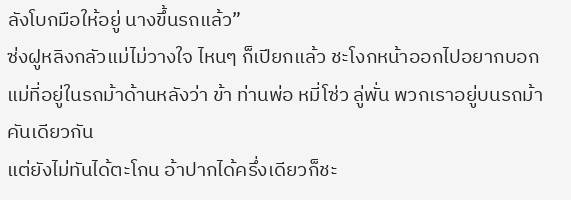ลังโบกมือให้อยู่ นางขึ้นรถแล้ว”
ซ่งฝูหลิงกลัวแม่ไม่วางใจ ไหนๆ ก็เปียกแล้ว ชะโงกหน้าออกไปอยากบอกแม่ที่อยู่ในรถม้าด้านหลังว่า ข้า ท่านพ่อ หมี่โซ่ว ลู่พั่น พวกเราอยู่บนรถม้าคันเดียวกัน
แต่ยังไม่ทันได้ตะโกน อ้าปากได้ครึ่งเดียวก็ชะ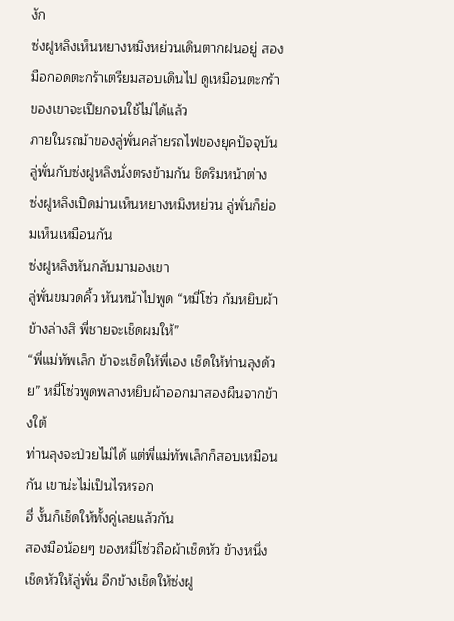งัก
ซ่งฝูหลิงเห็นหยางหมิงหย่วนเดินตากฝนอยู่ สองมือกอดตะกร้าเตรียมสอบเดินไป ดูเหมือนตะกร้าของเขาจะเปียกจนใช้ไม่ได้แล้ว
ภายในรถม้าของลู่พั่นคล้ายรถไฟของยุคปัจจุบัน ลู่พั่นกับซ่งฝูหลิงนั่งตรงข้ามกัน ชิดริมหน้าต่าง
ซ่งฝูหลิงเปิดม่านเห็นหยางหมิงหย่วน ลู่พั่นก็ย่อมเห็นเหมือนกัน
ซ่งฝูหลิงหันกลับมามองเขา
ลู่พั่นขมวดคิ้ว หันหน้าไปพูด “หมี่โซ่ว ก้มหยิบผ้าข้างล่างสิ พี่ชายจะเช็ดผมให้”
“พี่แม่ทัพเล็ก ข้าจะเช็ดให้พี่เอง เช็ดให้ท่านลุงด้วย” หมี่โซ่วพูดพลางหยิบผ้าออกมาสองผืนจากข้างใต้
ท่านลุงจะป่วยไม่ได้ แต่พี่แม่ทัพเล็กก็สอบเหมือนกัน เขาน่ะไม่เป็นไรหรอก
ฮี่ งั้นก็เช็ดให้ทั้งคู่เลยแล้วกัน
สองมือน้อยๆ ของหมี่โซ่วถือผ้าเช็ดหัว ข้างหนึ่งเช็ดหัวให้ลู่พั่น อีกข้างเช็ดให้ซ่งฝู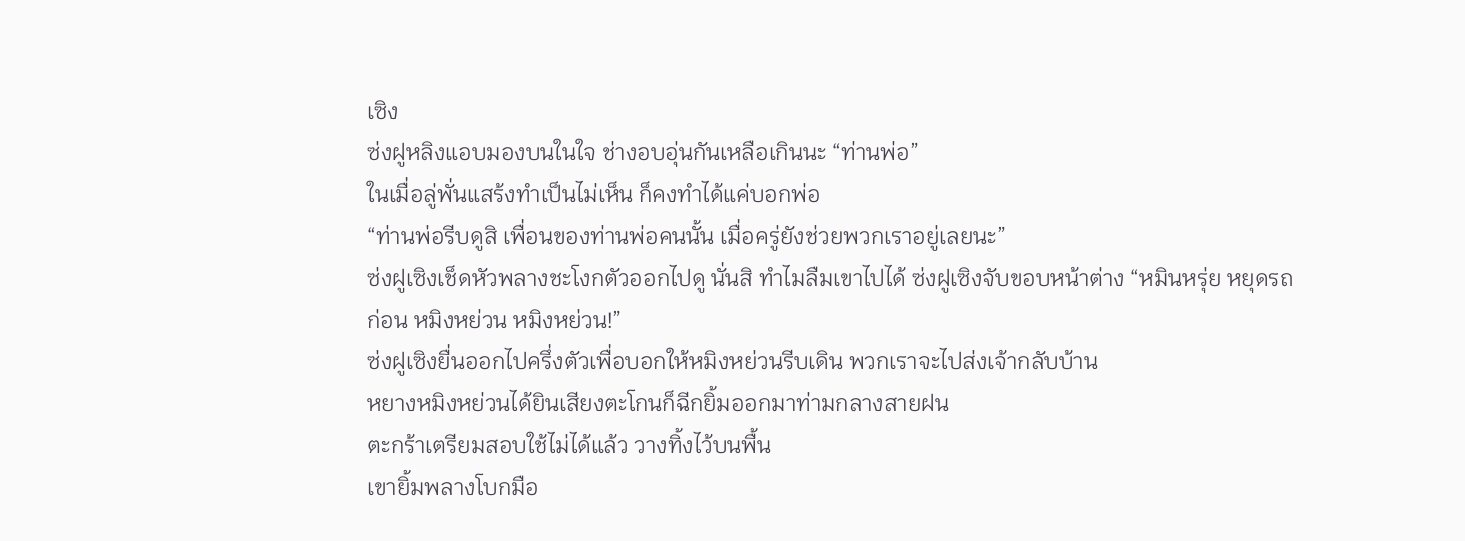เซิง
ซ่งฝูหลิงแอบมองบนในใจ ช่างอบอุ่นกันเหลือเกินนะ “ท่านพ่อ”
ในเมื่อลู่พั่นแสร้งทำเป็นไม่เห็น ก็คงทำได้แค่บอกพ่อ
“ท่านพ่อรีบดูสิ เพื่อนของท่านพ่อคนนั้น เมื่อครู่ยังช่วยพวกเราอยู่เลยนะ”
ซ่งฝูเซิงเช็ดหัวพลางชะโงกตัวออกไปดู นั่นสิ ทำไมลืมเขาไปได้ ซ่งฝูเซิงจับขอบหน้าต่าง “หมินหรุ่ย หยุดรถก่อน หมิงหย่วน หมิงหย่วน!”
ซ่งฝูเซิงยื่นออกไปครึ่งตัวเพื่อบอกให้หมิงหย่วนรีบเดิน พวกเราจะไปส่งเจ้ากลับบ้าน
หยางหมิงหย่วนได้ยินเสียงตะโกนก็ฉีกยิ้มออกมาท่ามกลางสายฝน
ตะกร้าเตรียมสอบใช้ไม่ได้แล้ว วางทิ้งไว้บนพื้น
เขายิ้มพลางโบกมือ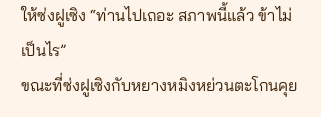ให้ซ่งฝูเซิง “ท่านไปเถอะ สภาพนี้แล้ว ข้าไม่เป็นไร”
ขณะที่ซ่งฝูเซิงกับหยางหมิงหย่วนตะโกนคุย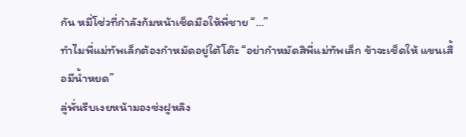กัน หมี่โซ่วที่กำลังก้มหน้าเช็ดมือให้พี่ชาย “…”
ทำไมพี่แม่ทัพเล็กต้องกำหมัดอยู่ใต้โต๊ะ “อย่ากำหมัดสิพี่แม่ทัพเล็ก ข้าจะเช็ดให้ แขนเสื้อมีน้ำหยด”
ลู่พั่นรีบเงยหน้ามองซ่งฝูหลิง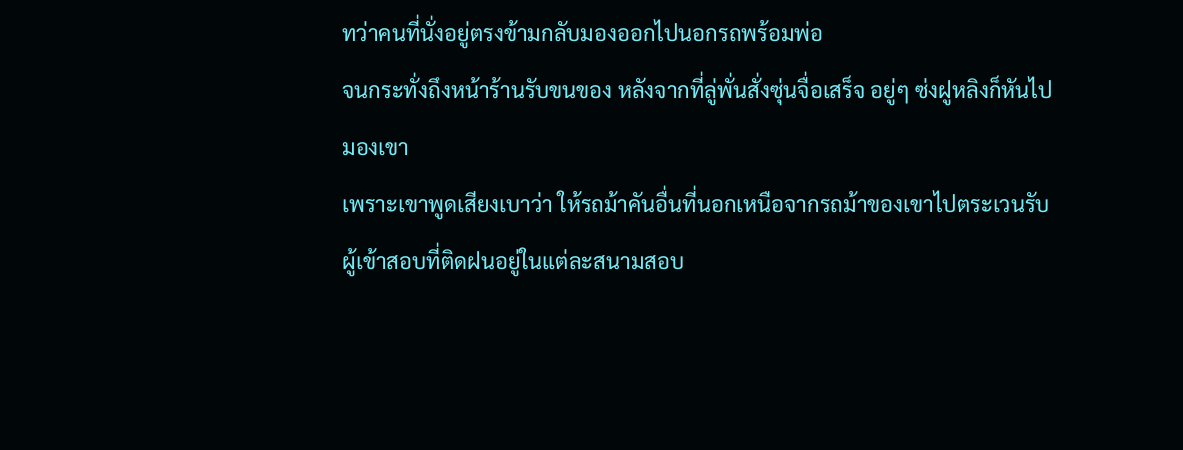ทว่าคนที่นั่งอยู่ตรงข้ามกลับมองออกไปนอกรถพร้อมพ่อ
จนกระทั่งถึงหน้าร้านรับขนของ หลังจากที่ลู่พั่นสั่งซุ่นจื่อเสร็จ อยู่ๆ ซ่งฝูหลิงก็หันไปมองเขา
เพราะเขาพูดเสียงเบาว่า ให้รถม้าคันอื่นที่นอกเหนือจากรถม้าของเขาไปตระเวนรับผู้เข้าสอบที่ติดฝนอยู่ในแต่ละสนามสอบ